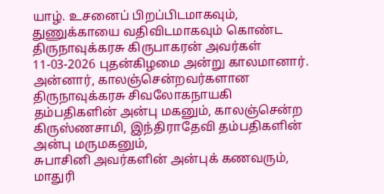யாழ். உசனைப் பிறப்பிடமாகவும், துணுக்காயை வதிவிடமாகவும் கொண்ட திருநாவுக்கரசு கிருபாகரன் அவர்கள் 11-03-2026 புதன்கிழமை அன்று காலமானார்.
அன்னார், காலஞ்சென்றவர்களான திருநாவுக்கரசு சிவலோகநாயகி தம்பதிகளின் அன்பு மகனும், காலஞ்சென்ற கிருஸ்ணசாமி, இந்திராதேவி தம்பதிகளின் அன்பு மருமகனும்,
சுபாசினி அவர்களின் அன்புக் கணவரும்,
மாதுரி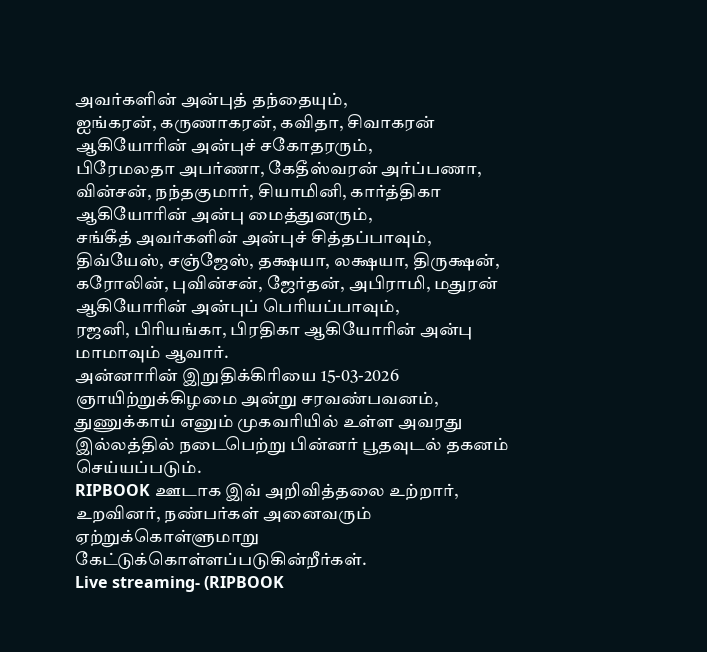அவர்களின் அன்புத் தந்தையும்,
ஐங்கரன், கருணாகரன், கவிதா, சிவாகரன் ஆகியோரின் அன்புச் சகோதரரும்,
பிரேமலதா அபர்ணா, கேதீஸ்வரன் அர்ப்பணா, வின்சன், நந்தகுமார், சியாமினி, கார்த்திகா ஆகியோரின் அன்பு மைத்துனரும்,
சங்கீத் அவர்களின் அன்புச் சித்தப்பாவும்,
திவ்யேஸ், சஞ்ஜேஸ், தக்ஷயா, லக்ஷயா, திருக்ஷன், கரோலின், புவின்சன், ஜேர்தன், அபிராமி, மதுரன் ஆகியோரின் அன்புப் பெரியப்பாவும்,
ரஜனி, பிரியங்கா, பிரதிகா ஆகியோரின் அன்பு மாமாவும் ஆவார்.
அன்னாரின் இறுதிக்கிரியை 15-03-2026 ஞாயிற்றுக்கிழமை அன்று சரவண்பவனம், துணுக்காய் எனும் முகவரியில் உள்ள அவரது இல்லத்தில் நடைபெற்று பின்னர் பூதவுடல் தகனம் செய்யப்படும்.
RIPBOOK ஊடாக இவ் அறிவித்தலை உற்றார், உறவினர், நண்பர்கள் அனைவரும் ஏற்றுக்கொள்ளுமாறு கேட்டுக்கொள்ளப்படுகின்றீர்கள்.
Live streaming- (RIPBOOK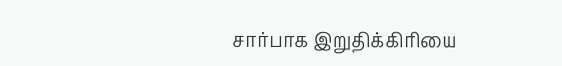சார்பாக இறுதிக்கிரியை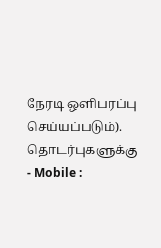நேரடி ஒளிபரப்பு செய்யப்படும்).
தொடர்புகளுக்கு
- Mobile :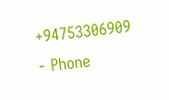+94753306909
- Phone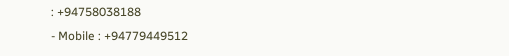: +94758038188
- Mobile : +94779449512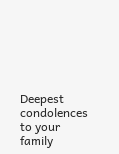Deepest condolences to your family